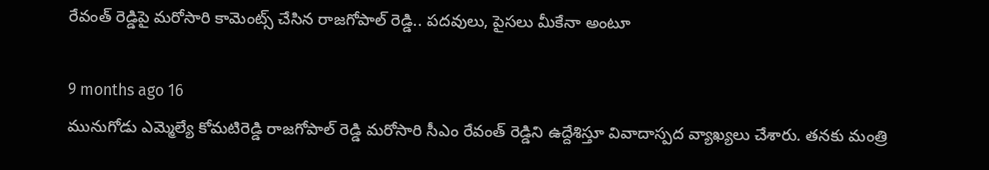రేవంత్ రెడ్డిపై మరోసారి కామెంట్స్ చేసిన రాజగోపాల్ రెడ్డి.. పదవులు, పైసలు మీకేనా అంటూ

9 months ago 16
మునుగోడు ఎమ్మెల్యే కోమటిరెడ్డి రాజగోపాల్ రెడ్డి మరోసారి సీఎం రేవంత్ రెడ్డిని ఉద్దేశిస్తూ వివాదాస్పద వ్యాఖ్యలు చేశారు. తనకు మంత్రి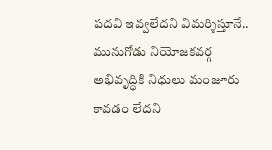పదవి ఇవ్వలేదని విమర్శిస్తూనే.. మునుగోడు నియోజకవర్గ అభివృద్ధికి నిధులు మంజూరు కావడం లేదని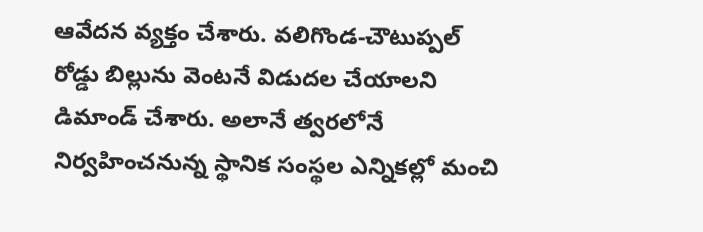ఆవేదన వ్యక్తం చేశారు. వలిగొండ-చౌటుప్పల్ రోడ్డు బిల్లును వెంటనే విడుదల చేయాలని డిమాండ్ చేశారు. అలానే త్వరలోనే నిర్వహించనున్న స్థానిక సంస్థల ఎన్నికల్లో మంచి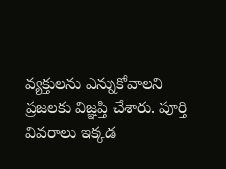వ్యక్తులను ఎన్నుకోవాలని ప్రజలకు విజ్ఞప్తి చేశారు. పూర్తి వివరాలు ఇక్కడ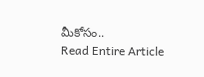మీకోసం..
Read Entire Article